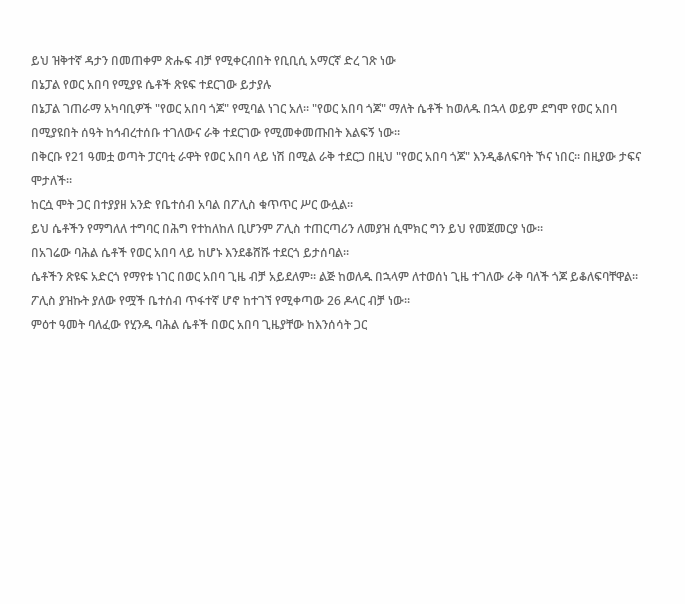ይህ ዝቅተኛ ዳታን በመጠቀም ጽሑፍ ብቻ የሚቀርብበት የቢቢሲ አማርኛ ድረ ገጽ ነው
በኔፓል የወር አበባ የሚያዩ ሴቶች ጽዩፍ ተደርገው ይታያሉ
በኔፓል ገጠራማ አካባቢዎች "የወር አበባ ጎጆ" የሚባል ነገር አለ። "የወር አበባ ጎጆ" ማለት ሴቶች ከወለዱ በኋላ ወይም ደግሞ የወር አበባ በሚያዩበት ሰዓት ከኅብረተሰቡ ተገለውና ራቅ ተደርገው የሚመቀመጡበት እልፍኝ ነው።
በቅርቡ የ21 ዓመቷ ወጣት ፓርባቲ ራዋት የወር አበባ ላይ ነሽ በሚል ራቅ ተደርጋ በዚህ "የወር አበባ ጎጆ" እንዲቆለፍባት ኾና ነበር። በዚያው ታፍና ሞታለች።
ከርሷ ሞት ጋር በተያያዘ አንድ የቤተሰብ አባል በፖሊስ ቁጥጥር ሥር ውሏል።
ይህ ሴቶችን የማግለለ ተግባር በሕግ የተከለከለ ቢሆንም ፖሊስ ተጠርጣሪን ለመያዝ ሲሞክር ግን ይህ የመጀመርያ ነው።
በአገሬው ባሕል ሴቶች የወር አበባ ላይ ከሆኑ እንደቆሸሹ ተደርጎ ይታሰባል።
ሴቶችን ጽዩፍ አድርጎ የማየቱ ነገር በወር አበባ ጊዜ ብቻ አይደለም። ልጅ ከወለዱ በኋላም ለተወሰነ ጊዜ ተገለው ራቅ ባለች ጎጆ ይቆለፍባቸዋል።
ፖሊስ ያዝኩት ያለው የሟች ቤተሰብ ጥፋተኛ ሆኖ ከተገኘ የሚቀጣው 26 ዶላር ብቻ ነው።
ምዕተ ዓመት ባለፈው የሂንዱ ባሕል ሴቶች በወር አበባ ጊዜያቸው ከእንሰሳት ጋር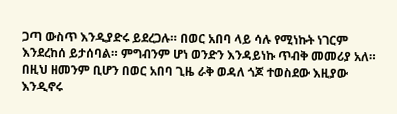ጋጣ ውስጥ እንዲያድሩ ይደረጋሉ። በወር አበባ ላይ ሳሉ የሚነኩት ነገርም እንደረከሰ ይታሰባል። ምግብንም ሆነ ወንድን እንዳይነኩ ጥብቅ መመሪያ አለ።
በዚህ ዘመንም ቢሆን በወር አበባ ጊዜ ራቅ ወዳለ ጎጆ ተወስደው እዚያው እንዲኖሩ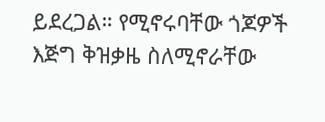ይደረጋል። የሚኖሩባቸው ጎጆዎች እጅግ ቅዝቃዜ ስለሚኖራቸው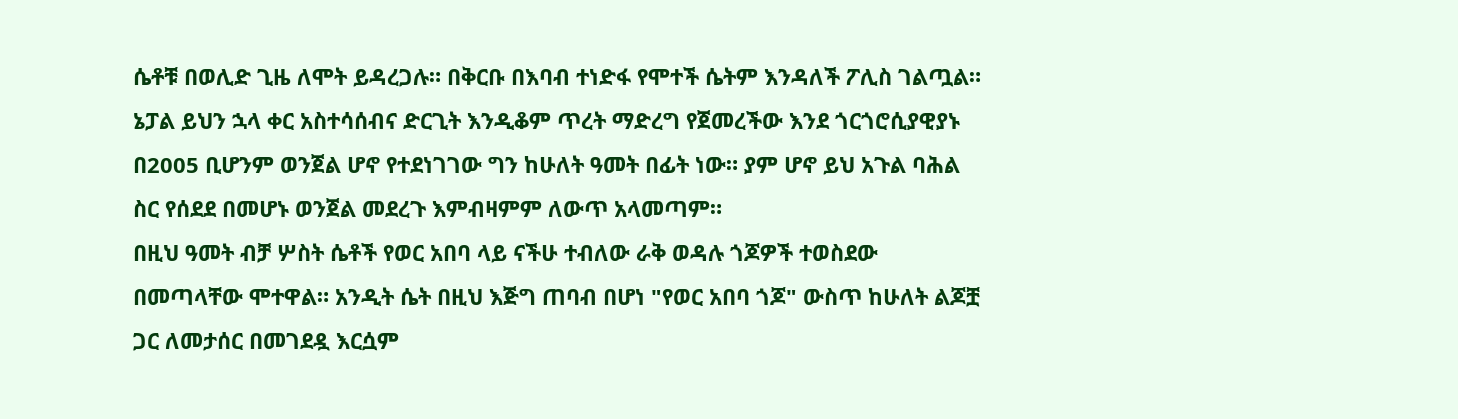ሴቶቹ በወሊድ ጊዜ ለሞት ይዳረጋሉ። በቅርቡ በእባብ ተነድፋ የሞተች ሴትም እንዳለች ፖሊስ ገልጧል።
ኔፓል ይህን ኋላ ቀር አስተሳሰብና ድርጊት እንዲቆም ጥረት ማድረግ የጀመረችው እንደ ጎርጎሮሲያዊያኑ በ2005 ቢሆንም ወንጀል ሆኖ የተደነገገው ግን ከሁለት ዓመት በፊት ነው። ያም ሆኖ ይህ አጉል ባሕል ስር የሰደደ በመሆኑ ወንጀል መደረጉ እምብዛምም ለውጥ አላመጣም።
በዚህ ዓመት ብቻ ሦስት ሴቶች የወር አበባ ላይ ናችሁ ተብለው ራቅ ወዳሉ ጎጆዎች ተወስደው በመጣላቸው ሞተዋል። አንዲት ሴት በዚህ እጅግ ጠባብ በሆነ "የወር አበባ ጎጆ" ውስጥ ከሁለት ልጆቿ ጋር ለመታሰር በመገደዷ እርሷም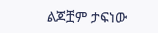ልጆቿም ታፍነው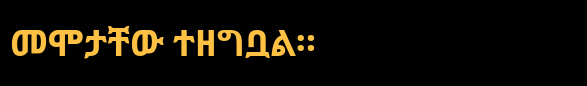መሞታቸው ተዘግቧል።